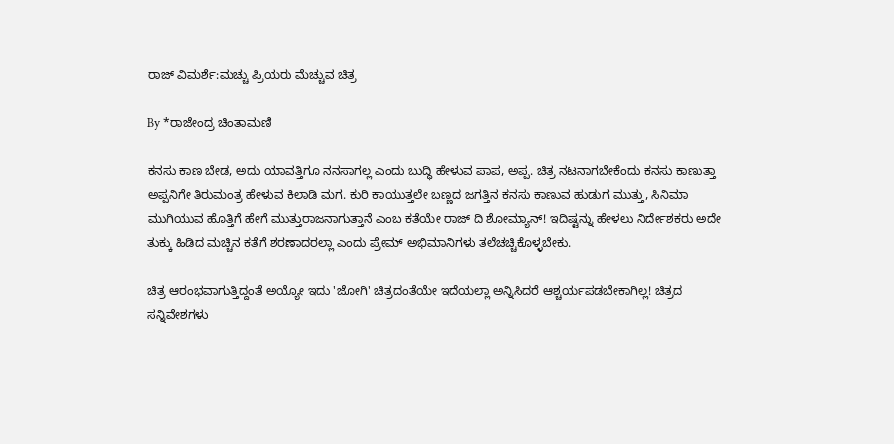ರಾಜ್ ವಿಮರ್ಶೆ:ಮಚ್ಚು ಪ್ರಿಯರು ಮೆಚ್ಚುವ ಚಿತ್ರ

By *ರಾಜೇಂದ್ರ ಚಿಂತಾಮಣಿ

ಕನಸು ಕಾಣ ಬೇಡ, ಅದು ಯಾವತ್ತಿಗೂ ನನಸಾಗಲ್ಲ ಎಂದು ಬುದ್ಧಿ ಹೇಳುವ ಪಾಪ, ಅಪ್ಪ. ಚಿತ್ರ ನಟನಾಗಬೇಕೆಂದು ಕನಸು ಕಾಣುತ್ತಾ ಅಪ್ಪನಿಗೇ ತಿರುಮಂತ್ರ ಹೇಳುವ ಕಿಲಾಡಿ ಮಗ. ಕುರಿ ಕಾಯುತ್ತಲೇ ಬಣ್ಣದ ಜಗತ್ತಿನ ಕನಸು ಕಾಣುವ ಹುಡುಗ ಮುತ್ತು, ಸಿನಿಮಾ ಮುಗಿಯುವ ಹೊತ್ತಿಗೆ ಹೇಗೆ ಮುತ್ತುರಾಜನಾಗುತ್ತಾನೆ ಎಂಬ ಕತೆಯೇ ರಾಜ್ ದಿ ಶೋಮ್ಯಾನ್! ಇದಿಷ್ಟನ್ನು ಹೇಳಲು ನಿರ್ದೇಶಕರು ಅದೇ ತುಕ್ಕು ಹಿಡಿದ ಮಚ್ಚಿನ ಕತೆಗೆ ಶರಣಾದರಲ್ಲಾ ಎಂದು ಪ್ರೇಮ್ ಅಭಿಮಾನಿಗಳು ತಲೆಚಚ್ಚಿಕೊಳ್ಳಬೇಕು.

ಚಿತ್ರ ಆರಂಭವಾಗುತ್ತಿದ್ದಂತೆ ಅಯ್ಯೋ ಇದು 'ಜೋಗಿ' ಚಿತ್ರದಂತೆಯೇ ಇದೆಯಲ್ಲಾ ಅನ್ನಿಸಿದರೆ ಆಶ್ಚರ್ಯಪಡಬೇಕಾಗಿಲ್ಲ! ಚಿತ್ರದ ಸನ್ನಿವೇಶಗಳು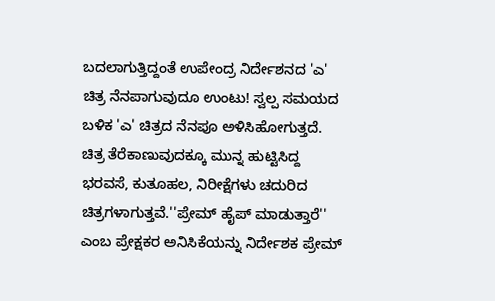ಬದಲಾಗುತ್ತಿದ್ದಂತೆ ಉಪೇಂದ್ರ ನಿರ್ದೇಶನದ 'ಎ' ಚಿತ್ರ ನೆನಪಾಗುವುದೂ ಉಂಟು! ಸ್ವಲ್ಪ ಸಮಯದ ಬಳಿಕ 'ಎ' ಚಿತ್ರದ ನೆನಪೂ ಅಳಿಸಿಹೋಗುತ್ತದೆ. ಚಿತ್ರ ತೆರೆಕಾಣುವುದಕ್ಕೂ ಮುನ್ನ ಹುಟ್ಟಿಸಿದ್ದ ಭರವಸೆ, ಕುತೂಹಲ, ನಿರೀಕ್ಷೆಗಳು ಚದುರಿದ ಚಿತ್ರಗಳಾಗುತ್ತವೆ.''ಪ್ರೇಮ್ ಹೈಪ್ ಮಾಡುತ್ತಾರೆ'' ಎಂಬ ಪ್ರೇಕ್ಷಕರ ಅನಿಸಿಕೆಯನ್ನು ನಿರ್ದೇಶಕ ಪ್ರೇಮ್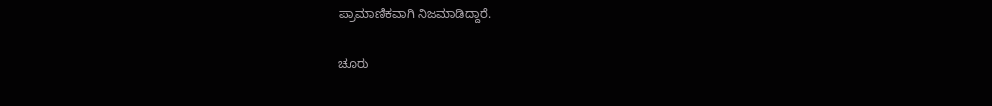ಪ್ರಾಮಾಣಿಕವಾಗಿ ನಿಜಮಾಡಿದ್ದಾರೆ.

ಚೂರು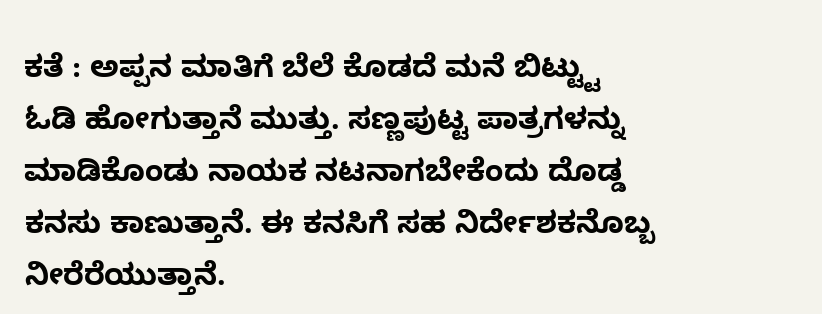ಕತೆ : ಅಪ್ಪನ ಮಾತಿಗೆ ಬೆಲೆ ಕೊಡದೆ ಮನೆ ಬಿಟ್ಟ್ಟು ಓಡಿ ಹೋಗುತ್ತಾನೆ ಮುತ್ತು. ಸಣ್ಣಪುಟ್ಟ ಪಾತ್ರಗಳನ್ನು ಮಾಡಿಕೊಂಡು ನಾಯಕ ನಟನಾಗಬೇಕೆಂದು ದೊಡ್ಡ ಕನಸು ಕಾಣುತ್ತಾನೆ. ಈ ಕನಸಿಗೆ ಸಹ ನಿರ್ದೇಶಕನೊಬ್ಬ ನೀರೆರೆಯುತ್ತಾನೆ.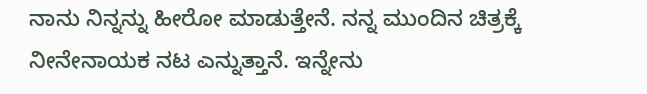ನಾನು ನಿನ್ನನ್ನು ಹೀರೋ ಮಾಡುತ್ತೇನೆ. ನನ್ನ ಮುಂದಿನ ಚಿತ್ರಕ್ಕೆ ನೀನೇನಾಯಕ ನಟ ಎನ್ನುತ್ತಾನೆ. ಇನ್ನೇನು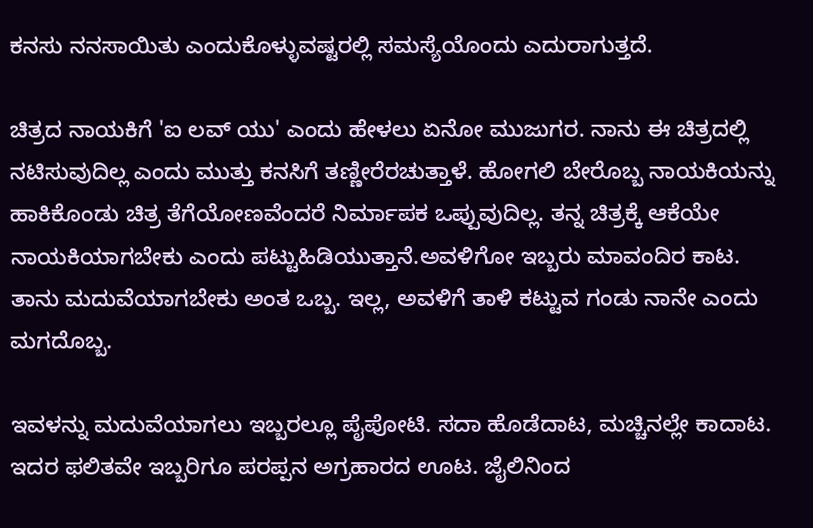ಕನಸು ನನಸಾಯಿತು ಎಂದುಕೊಳ್ಳುವಷ್ಟರಲ್ಲಿ ಸಮಸ್ಯೆಯೊಂದು ಎದುರಾಗುತ್ತದೆ.

ಚಿತ್ರದ ನಾಯಕಿಗೆ 'ಐ ಲವ್ ಯು' ಎಂದು ಹೇಳಲು ಏನೋ ಮುಜುಗರ. ನಾನು ಈ ಚಿತ್ರದಲ್ಲಿ ನಟಿಸುವುದಿಲ್ಲ ಎಂದು ಮುತ್ತು ಕನಸಿಗೆ ತಣ್ಣೀರೆರಚುತ್ತಾಳೆ. ಹೋಗಲಿ ಬೇರೊಬ್ಬ ನಾಯಕಿಯನ್ನು ಹಾಕಿಕೊಂಡು ಚಿತ್ರ ತೆಗೆಯೋಣವೆಂದರೆ ನಿರ್ಮಾಪಕ ಒಪ್ಪುವುದಿಲ್ಲ. ತನ್ನ ಚಿತ್ರಕ್ಕೆ ಆಕೆಯೇ ನಾಯಕಿಯಾಗಬೇಕು ಎಂದು ಪಟ್ಟುಹಿಡಿಯುತ್ತಾನೆ.ಅವಳಿಗೋ ಇಬ್ಬರು ಮಾವಂದಿರ ಕಾಟ. ತಾನು ಮದುವೆಯಾಗಬೇಕು ಅಂತ ಒಬ್ಬ. ಇಲ್ಲ, ಅವಳಿಗೆ ತಾಳಿ ಕಟ್ಟುವ ಗಂಡು ನಾನೇ ಎಂದು ಮಗದೊಬ್ಬ.

ಇವಳನ್ನು ಮದುವೆಯಾಗಲು ಇಬ್ಬರಲ್ಲೂ ಪೈಪೋಟಿ. ಸದಾ ಹೊಡೆದಾಟ, ಮಚ್ಚಿನಲ್ಲೇ ಕಾದಾಟ. ಇದರ ಫಲಿತವೇ ಇಬ್ಬರಿಗೂ ಪರಪ್ಪನ ಅಗ್ರಹಾರದ ಊಟ. ಜೈಲಿನಿಂದ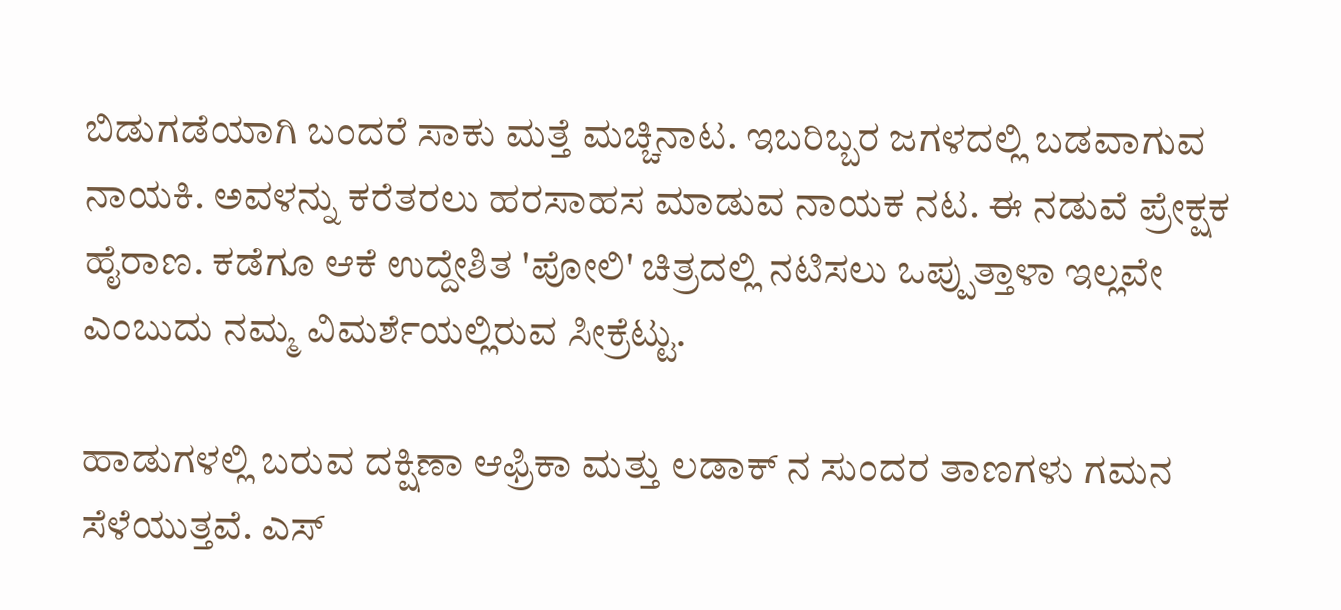ಬಿಡುಗಡೆಯಾಗಿ ಬಂದರೆ ಸಾಕು ಮತ್ತೆ ಮಚ್ಚಿನಾಟ. ಇಬರಿಬ್ಬರ ಜಗಳದಲ್ಲಿ ಬಡವಾಗುವ ನಾಯಕಿ. ಅವಳನ್ನು ಕರೆತರಲು ಹರಸಾಹಸ ಮಾಡುವ ನಾಯಕ ನಟ. ಈ ನಡುವೆ ಪ್ರೇಕ್ಷಕ ಹೈರಾಣ. ಕಡೆಗೂ ಆಕೆ ಉದ್ದೇಶಿತ 'ಪೋಲಿ' ಚಿತ್ರದಲ್ಲಿ ನಟಿಸಲು ಒಪ್ಪುತ್ತಾಳಾ ಇಲ್ಲವೇ ಎಂಬುದು ನಮ್ಮ ವಿಮರ್ಶೆಯಲ್ಲಿರುವ ಸೀಕ್ರೆಟ್ಟು.

ಹಾಡುಗಳಲ್ಲಿ ಬರುವ ದಕ್ಷಿಣಾ ಆಫ್ರಿಕಾ ಮತ್ತು ಲಡಾಕ್ ನ ಸುಂದರ ತಾಣಗಳು ಗಮನ ಸೆಳೆಯುತ್ತವೆ. ಎಸ್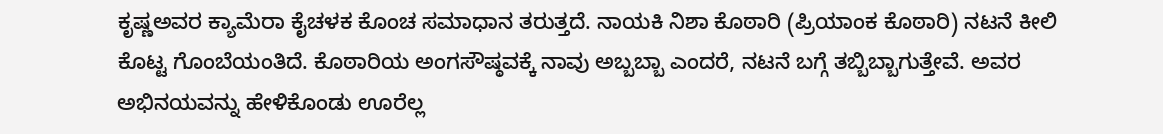ಕೃಷ್ಣಅವರ ಕ್ಯಾಮೆರಾ ಕೈಚಳಕ ಕೊಂಚ ಸಮಾಧಾನ ತರುತ್ತದೆ. ನಾಯಕಿ ನಿಶಾ ಕೊಠಾರಿ (ಪ್ರಿಯಾಂಕ ಕೊಠಾರಿ) ನಟನೆ ಕೀಲಿ ಕೊಟ್ಟ ಗೊಂಬೆಯಂತಿದೆ. ಕೊಠಾರಿಯ ಅಂಗಸೌಷ್ಠವಕ್ಕೆ ನಾವು ಅಬ್ಬಬ್ಬಾ ಎಂದರೆ, ನಟನೆ ಬಗ್ಗೆ ತಬ್ಬಿಬ್ಬಾಗುತ್ತೇವೆ. ಅವರ ಅಭಿನಯವನ್ನು ಹೇಳಿಕೊಂಡು ಊರೆಲ್ಲ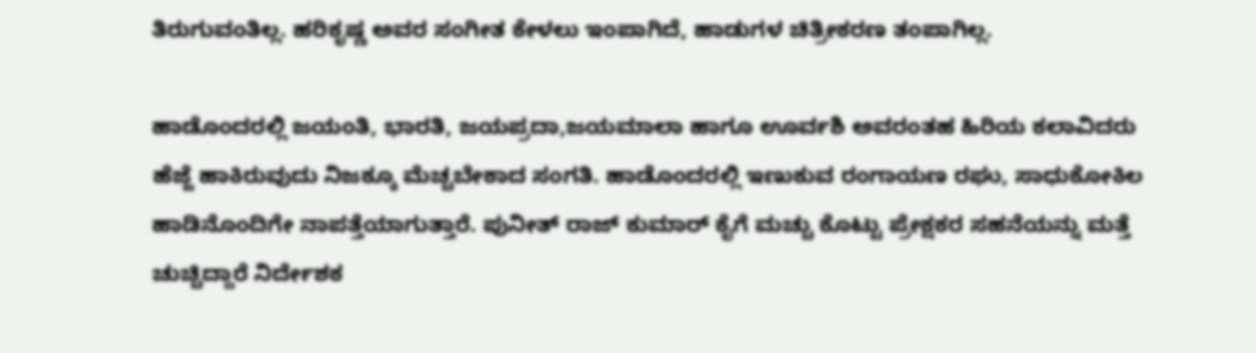ತಿರುಗುವಂತಿಲ್ಲ. ಹರಿಕೃಷ್ಣ ಅವರ ಸಂಗೀತ ಕೇಳಲು ಇಂಪಾಗಿದೆ, ಹಾಡುಗಳ ಚಿತ್ರೀಕರಣ ತಂಪಾಗಿಲ್ಲ.

ಹಾಡೊಂದರಲ್ಲಿ ಜಯಂತಿ, ಭಾರತಿ, ಜಯಪ್ರದಾ,ಜಯಮಾಲಾ ಹಾಗೂ ಊರ್ವಶಿ ಅವರಂತಹ ಹಿರಿಯ ಕಲಾವಿದರು ಹೆಜ್ಜೆ ಹಾಕಿರುವುದು ನಿಜಕ್ಕೂ ಮೆಚ್ಚಬೇಕಾದ ಸಂಗತಿ. ಹಾಡೊಂದರಲ್ಲಿ ಇಣುಕುವ ರಂಗಾಯಣ ರಘು, ಸಾಧುಕೋಕಿಲ ಹಾಡಿನೊಂದಿಗೇ ನಾಪತ್ತೆಯಾಗುತ್ತಾರೆ. ಪುನೀತ್ ರಾಜ್ ಕುಮಾರ್ ಕೈಗೆ ಮಚ್ಚು ಕೊಟ್ಟು ಪ್ರೇಕ್ಷಕರ ಸಹನೆಯನ್ನು ಮತ್ತೆ ಚುಚ್ಚಿದ್ದಾರೆ ನಿರ್ದೇಶಕ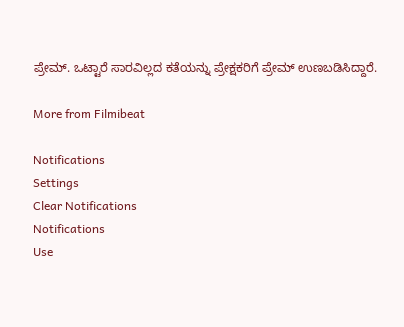ಪ್ರೇಮ್. ಒಟ್ಟಾರೆ ಸಾರವಿಲ್ಲದ ಕತೆಯನ್ನು ಪ್ರೇಕ್ಷಕರಿಗೆ ಪ್ರೇಮ್ ಉಣಬಡಿಸಿದ್ದಾರೆ.

More from Filmibeat

Notifications
Settings
Clear Notifications
Notifications
Use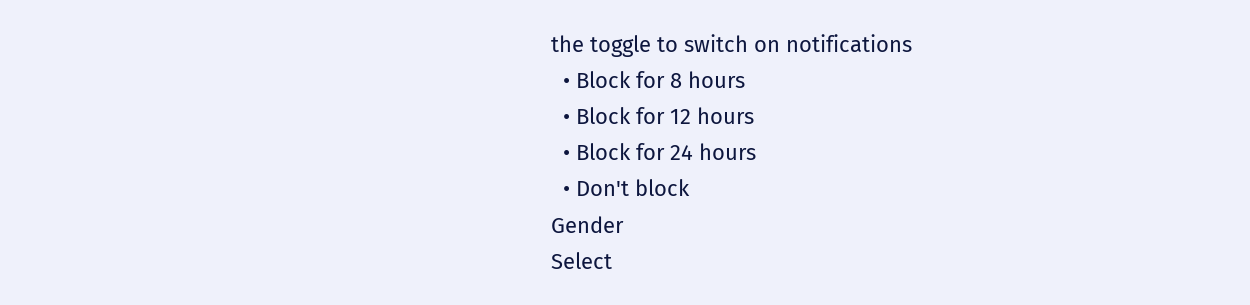the toggle to switch on notifications
  • Block for 8 hours
  • Block for 12 hours
  • Block for 24 hours
  • Don't block
Gender
Select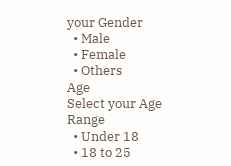your Gender
  • Male
  • Female
  • Others
Age
Select your Age Range
  • Under 18
  • 18 to 25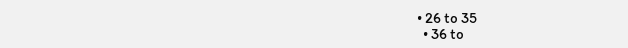• 26 to 35
  • 36 to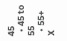45
  • 45 to 55
  • 55+
X